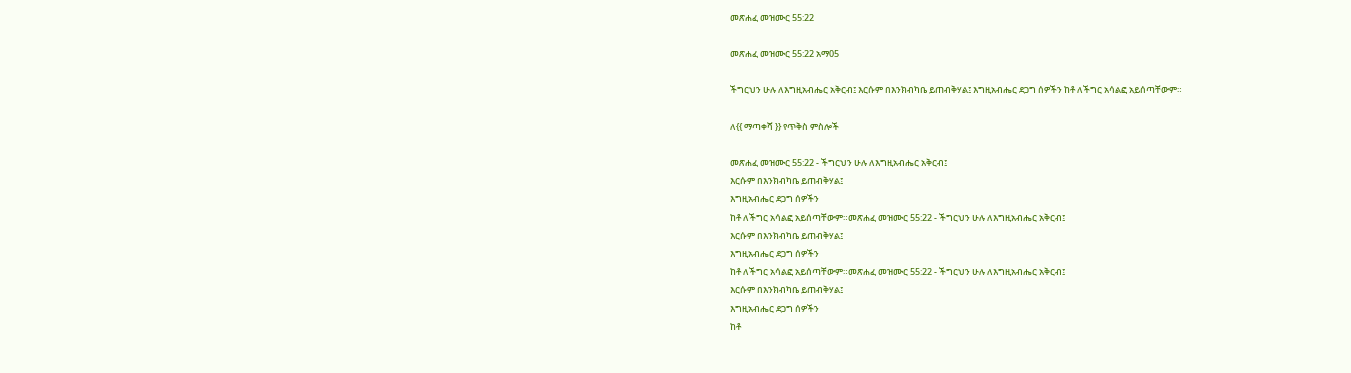መጽሐፈ መዝሙር 55:22

መጽሐፈ መዝሙር 55:22 አማ05

ችግርህን ሁሉ ለእግዚአብሔር አቅርብ፤ እርሱም በእንክብካቤ ይጠብቅሃል፤ እግዚአብሔር ደጋግ ሰዎችን ከቶ ለችግር አሳልፎ አይሰጣቸውም።

ለ{{ ማጣቀሻ }} የጥቅስ ምስሎች

መጽሐፈ መዝሙር 55:22 - ችግርህን ሁሉ ለእግዚአብሔር አቅርብ፤
እርሱም በእንክብካቤ ይጠብቅሃል፤
እግዚአብሔር ደጋግ ሰዎችን
ከቶ ለችግር አሳልፎ አይሰጣቸውም።መጽሐፈ መዝሙር 55:22 - ችግርህን ሁሉ ለእግዚአብሔር አቅርብ፤
እርሱም በእንክብካቤ ይጠብቅሃል፤
እግዚአብሔር ደጋግ ሰዎችን
ከቶ ለችግር አሳልፎ አይሰጣቸውም።መጽሐፈ መዝሙር 55:22 - ችግርህን ሁሉ ለእግዚአብሔር አቅርብ፤
እርሱም በእንክብካቤ ይጠብቅሃል፤
እግዚአብሔር ደጋግ ሰዎችን
ከቶ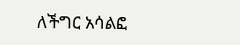ለችግር አሳልፎ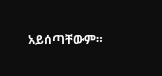አይሰጣቸውም።